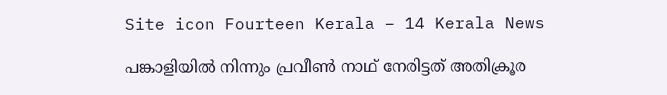Site icon Fourteen Kerala – 14 Kerala News

പങ്കാളിയിൽ നിന്നും പ്രവീൺ നാഥ് നേരിട്ടത് അതിക്രൂര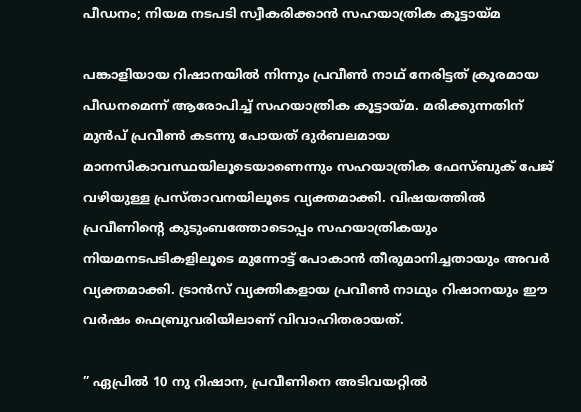പീഡനം; നിയമ നടപടി സ്വീകരിക്കാൻ സഹയാത്രിക കൂട്ടായ്മ

പങ്കാളിയായ റിഷാനയിൽ നിന്നും പ്രവീൺ നാഥ് നേരിട്ടത് ക്രൂരമായ പീഡനമെന്ന് ആരോപിച്ച് സഹയാത്രിക കൂട്ടായ്മ. മരിക്കുന്നതിന് മുൻപ് പ്രവീൺ കടന്നു പോയത് ദുർബലമായ മാനസികാവസ്ഥയിലൂടെയാണെന്നും സഹയാത്രിക ഫേസ്ബുക് പേജ് വഴിയുള്ള പ്രസ്താവനയിലൂടെ വ്യക്തമാക്കി. വിഷയത്തിൽ പ്രവീണിന്റെ കുടുംബത്തോടൊപ്പം സഹയാത്രികയും നിയമനടപടികളിലൂടെ മുന്നോട്ട് പോകാൻ തീരുമാനിച്ചതായും അവർ വ്യക്തമാക്കി. ട്രാൻസ് വ്യക്തികളായ പ്രവീൺ നാഥും റിഷാനയും ഈ വർഷം ഫെബ്രുവരിയിലാണ് വിവാഹിതരായത്.

” ഏപ്രിൽ 10 നു റിഷാന, പ്രവീണിനെ അടിവയറ്റിൽ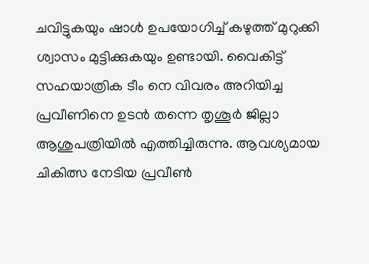ചവിട്ടുകയും ഷാൾ ഉപയോഗിച്ച് കഴുത്ത് മുറുക്കി ശ്വാസം മുട്ടിക്കുകയും ഉണ്ടായി. വൈകിട്ട് സഹയാത്രിക ടീം നെ വിവരം അറിയിച്ച പ്രവീണിനെ ഉടൻ തന്നെ തൃശൂർ ജില്ലാ ആശുപത്രിയിൽ എത്തിച്ചിരുന്നു. ആവശ്യമായ ചികിത്സ നേടിയ പ്രവീൺ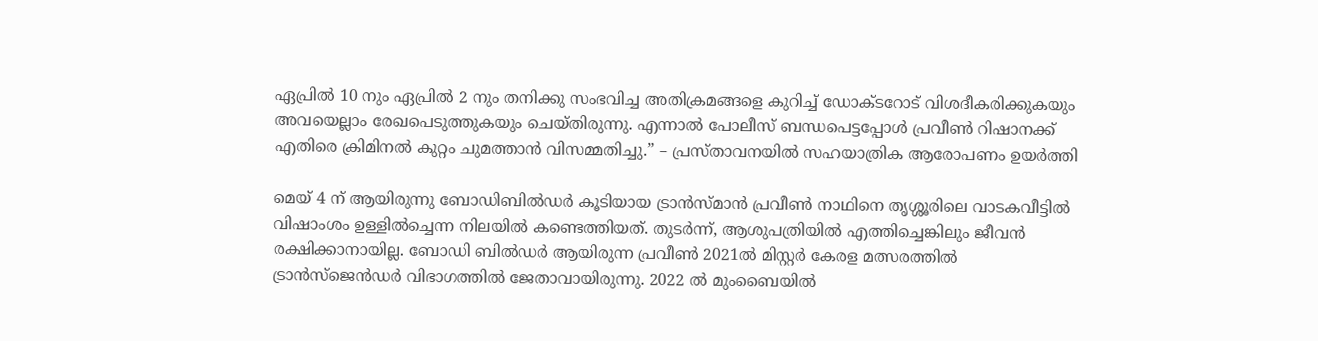ഏപ്രിൽ 10 നും ഏപ്രിൽ 2 നും തനിക്കു സംഭവിച്ച അതിക്രമങ്ങളെ കുറിച്ച് ഡോക്ടറോട്‌ വിശദീകരിക്കുകയും അവയെല്ലാം രേഖപെടുത്തുകയും ചെയ്തിരുന്നു. എന്നാൽ പോലീസ് ബന്ധപെട്ടപ്പോൾ പ്രവീൺ റിഷാനക്ക്‌ എതിരെ ക്രിമിനൽ കുറ്റം ചുമത്താൻ വിസമ്മതിച്ചു.” – പ്രസ്താവനയിൽ സഹയാത്രിക ആരോപണം ഉയർത്തി

മെയ് 4 ന് ആയിരുന്നു ബോഡിബിൽഡർ കൂടിയായ ട്രാൻസ്‌മാൻ പ്രവീൺ നാഥിനെ തൃശ്ശൂരിലെ വാടകവീട്ടിൽ വിഷാംശം ഉള്ളിൽച്ചെന്ന നിലയിൽ കണ്ടെത്തിയത്. തുടർന്ന്, ആശുപത്രിയിൽ എത്തിച്ചെങ്കിലും ജീവൻ രക്ഷിക്കാനായില്ല. ബോഡി ബിൽഡർ ആയിരുന്ന പ്രവീൺ 2021ൽ മിസ്റ്റർ കേരള മത്സരത്തിൽ ട്രാൻസ്‌ജെൻഡർ വിഭാഗത്തിൽ ജേതാവായിരുന്നു. 2022 ൽ മുംബൈയിൽ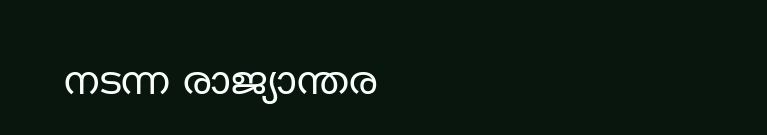നടന്ന രാജ്യാന്തര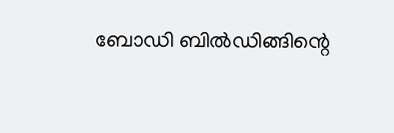ബോഡി ബിൽഡിങ്ങിന്റെ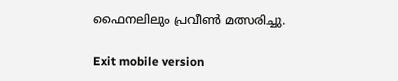ഫൈനലിലും പ്രവീൺ മത്സരിച്ചു.

Exit mobile version